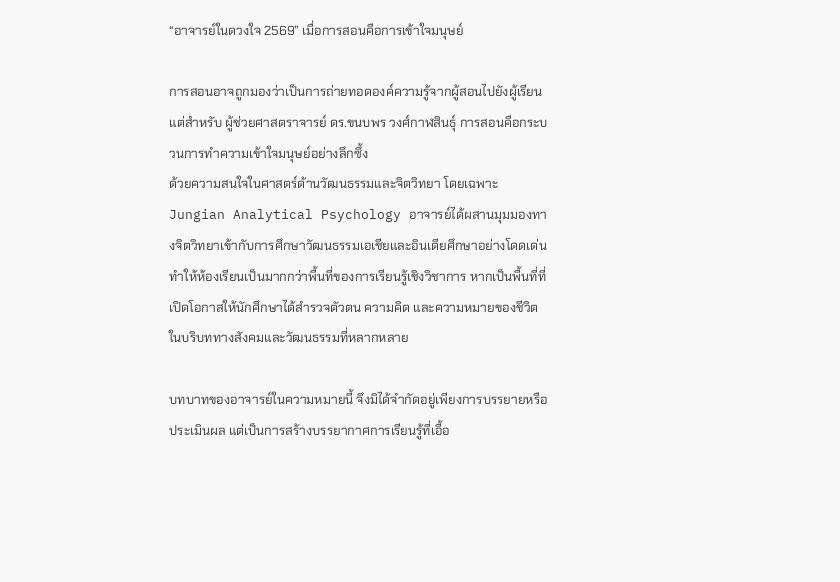“อาจารย์ในดวงใจ 2569” เมื่อการสอนคือการเข้าใจมนุษย์

การสอนอาจถูกมองว่าเป็นการถ่ายทอดองค์ความรู้จากผู้สอนไปยังผู้เรียน แต่สำหรับ ผู้ช่วยศาสตราจารย์ ดร.ขนบพร วงศ์กาฬสินธุ์ การสอนคือกระบวนการทำความเข้าใจมนุษย์อย่างลึกซึ้ง
ด้วยความสนใจในศาสตร์ด้านวัฒนธรรมและจิตวิทยา โดยเฉพาะ Jungian Analytical Psychology อาจารย์ได้ผสานมุมมองทางจิตวิทยาเข้ากับการศึกษาวัฒนธรรมเอเชียและอินเดียศึกษาอย่างโดดเด่น ทำให้ห้องเรียนเป็นมากกว่าพื้นที่ของการเรียนรู้เชิงวิชาการ หากเป็นพื้นที่ที่เปิดโอกาสให้นักศึกษาได้สำรวจตัวตน ความคิด และความหมายของชีวิตในบริบททางสังคมและวัฒนธรรมที่หลากหลาย

บทบาทของอาจารย์ในความหมายนี้ จึงมิได้จำกัดอยู่เพียงการบรรยายหรือประเมินผล แต่เป็นการสร้างบรรยากาศการเรียนรู้ที่เอื้อ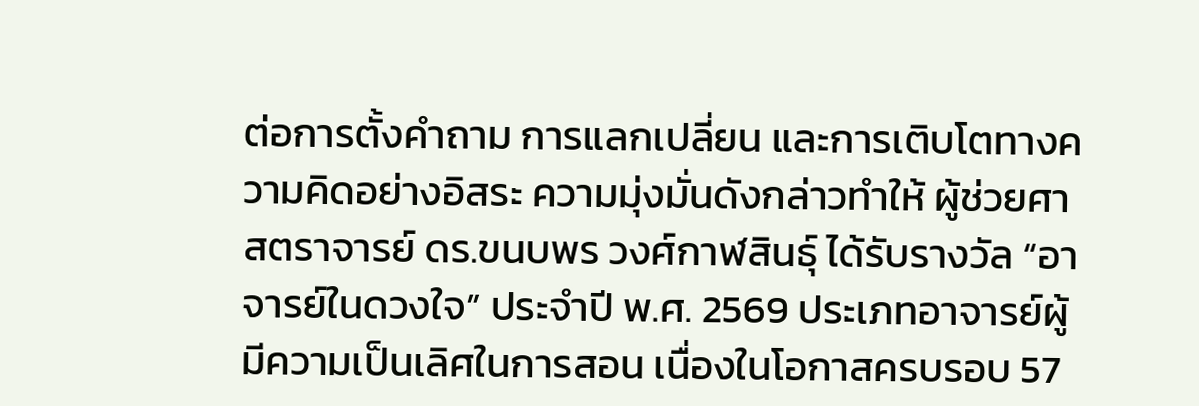ต่อการตั้งคำถาม การแลกเปลี่ยน และการเติบโตทางความคิดอย่างอิสระ ความมุ่งมั่นดังกล่าวทำให้ ผู้ช่วยศาสตราจารย์ ดร.ขนบพร วงศ์กาฬสินธุ์ ได้รับรางวัล “อาจารย์ในดวงใจ” ประจำปี พ.ศ. 2569 ประเภทอาจารย์ผู้มีความเป็นเลิศในการสอน เนื่องในโอกาสครบรอบ 57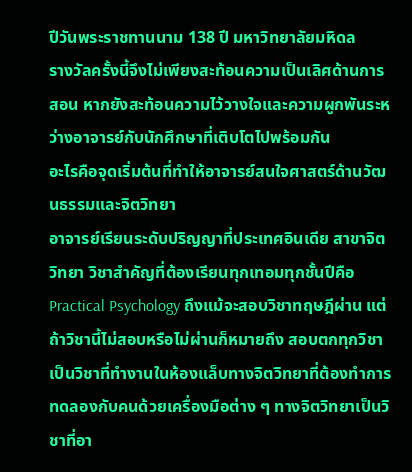ปีวันพระราชทานนาม 138 ปี มหาวิทยาลัยมหิดล
รางวัลครั้งนี้จึงไม่เพียงสะท้อนความเป็นเลิศด้านการสอน หากยังสะท้อนความไว้วางใจและความผูกพันระหว่างอาจารย์กับนักศึกษาที่เติบโตไปพร้อมกัน
อะไรคือจุดเริ่มต้นที่ทำให้อาจารย์สนใจศาสตร์ด้านวัฒนธรรมและจิตวิทยา
อาจารย์เรียนระดับปริญญาที่ประเทศอินเดีย สาขาจิตวิทยา วิชาสำคัญที่ต้องเรียนทุกเทอมทุกชั้นปีคือ Practical Psychology ถึงแม้จะสอบวิชาทฤษฎีผ่าน แต่ถ้าวิชานี้ไม่สอบหรือไม่ผ่านก็หมายถึง สอบตกทุกวิชา เป็นวิชาที่ทำงานในห้องแล็บทางจิตวิทยาที่ต้องทำการทดลองกับคนด้วยเครื่องมือต่าง ๆ ทางจิตวิทยาเป็นวิชาที่อา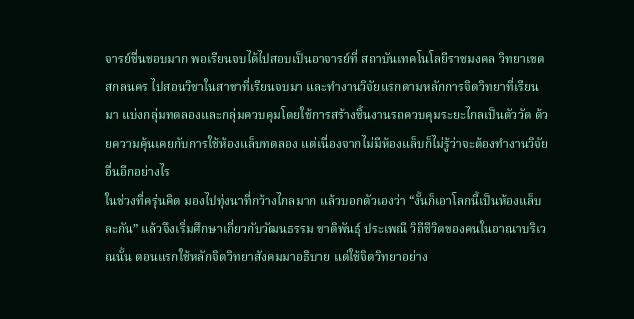จารย์ชื่นชอบมาก พอเรียนจบได้ไปสอบเป็นอาจารย์ที่ สถาบันเทคโนโลยีราชมงคล วิทยาเขตสกลนคร ไปสอนวิชาในสาขาที่เรียนจบมา และทำงานวิจัยแรกตามหลักการจิตวิทยาที่เรียนมา แบ่งกลุ่มทดลองและกลุ่มควบคุมโดยใช้การสร้างชิ้นงานรถควบคุมระยะไกลเป็นตัววัด ด้วยความคุ้นเคยกับการใช้ห้องแล็บทดลอง แต่เนื่องจากไม่มีห้องแล็บก็ไม่รู้ว่าจะต้องทำงานวิจัยอื่นอีกอย่างไร
ในช่วงที่ครุ่นคิด มองไปทุ่งนาที่กว้างไกลมาก แล้วบอกตัวเองว่า “งั้นก็เอาโลกนี้เป็นห้องแล็บละกัน” แล้วจึงเริ่มศึกษาเกี่ยวกับวัฒนธรรม ชาติพันธุ์ ประเพณี วิถีชีวิตของคนในอาณาบริเวณนั้น ตอนแรกใช้หลักจิตวิทยาสังคมมาอธิบาย แต่ใช้จิตวิทยาอย่าง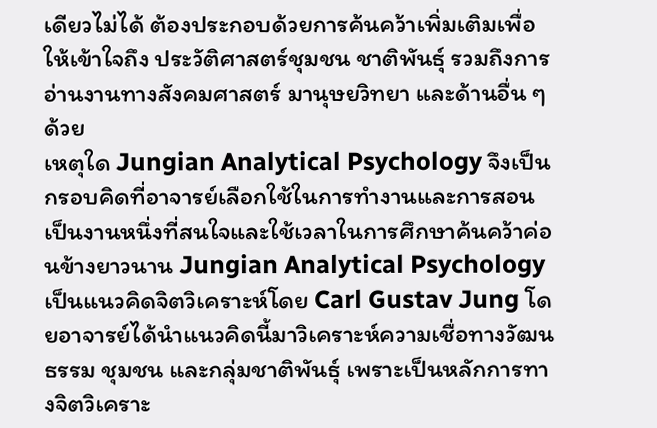เดียวไม่ได้ ต้องประกอบด้วยการค้นคว้าเพิ่มเติมเพื่อให้เข้าใจถึง ประวัติศาสตร์ชุมชน ชาติพันธุ์ รวมถึงการอ่านงานทางสังคมศาสตร์ มานุษยวิทยา และด้านอื่น ๆ ด้วย
เหตุใด Jungian Analytical Psychology จึงเป็นกรอบคิดที่อาจารย์เลือกใช้ในการทำงานและการสอน
เป็นงานหนึ่งที่สนใจและใช้เวลาในการศึกษาค้นคว้าค่อนข้างยาวนาน Jungian Analytical Psychology เป็นแนวคิดจิตวิเคราะห์โดย Carl Gustav Jung โดยอาจารย์ได้นำแนวคิดนี้มาวิเคราะห์ความเชื่อทางวัฒนธรรม ชุมชน และกลุ่มชาติพันธุ์ เพราะเป็นหลักการทางจิตวิเคราะ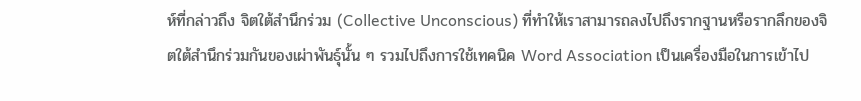ห์ที่กล่าวถึง จิตใต้สำนึกร่วม (Collective Unconscious) ที่ทำให้เราสามารถลงไปถึงรากฐานหรือรากลึกของจิตใต้สำนึกร่วมกันของเผ่าพันธุ์นั้น ๆ รวมไปถึงการใช้เทคนิค Word Association เป็นเครื่องมือในการเข้าไป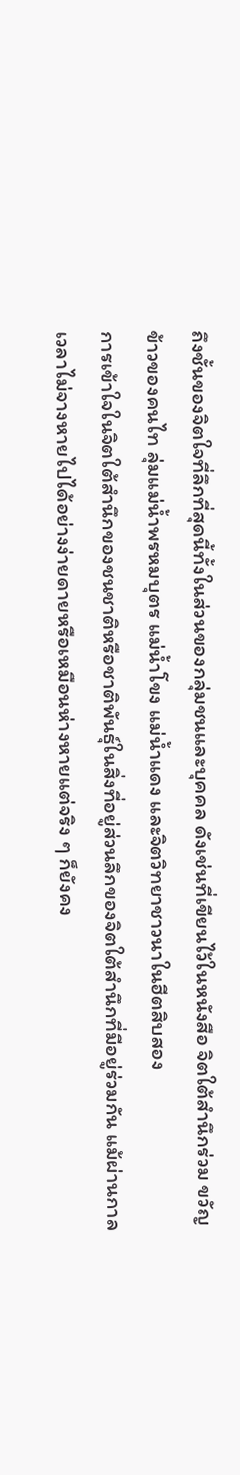ถึงชั้นของจิตใจที่ลึกที่สุดนี้ทั้งในส่วนของกลุ่มชนและบุคคล ดังเช่นที่เขียนไว้ในหนังสือ จิตใต้สำนึกร่วม ขวัญข้าวของคนไท ลุ่มแม่น้ำพรหมบุตร แม่น้ำโขง แม่น้ำแดง และจิตวิทยาชาวนาในฮีตสิบสอง
การเข้าใจในจิตใต้สำนึกของชนชาติหรือชาติพันธุ์ในสิ่งที่อยู่ส่วนลึกของจิตใต้สำนึกที่มีอยู่ร่วมกัน แม้ผ่านกาลเวลาไม่จางหายไปได้อย่างง่ายดายหรือเหมือนห่างหายแต่จริง ๆ ก็ยังคง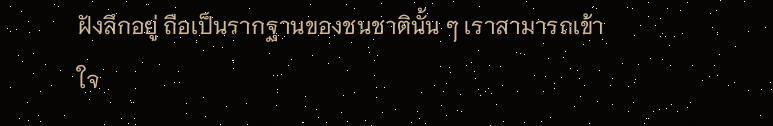ฝังลึกอยู่ ถือเป็นรากฐานของชนชาตินั้น ๆ เราสามารถเข้าใจ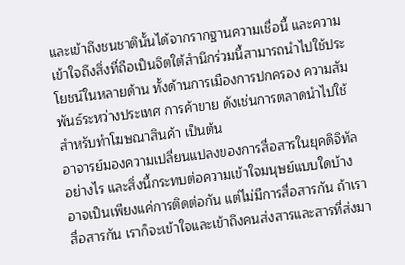และเข้าถึงชนชาตินั้นได้จากรากฐานความเชื่อนี้ และความเข้าใจถึงสิ่งที่ถือเป็นจิตใต้สำนึกร่วมนี้สามารถนำไปใช้ประโยชน์ในหลายด้าน ทั้งด้านการเมืองการปกครอง ความสัมพันธ์ระหว่างประเทศ การค้าขาย ดังเช่นการตลาดนำไปใช้สำหรับทำโฆษณาสินค้า เป็นต้น
อาจารย์มองความเปลี่ยนแปลงของการสื่อสารในยุคดิจิทัลอย่างไร และสิ่งนี้กระทบต่อความเข้าใจมนุษย์แบบใดบ้าง
อาจเป็นเพียงแค่การติดต่อกัน แต่ไม่มีการสื่อสารกัน ถ้าเราสื่อสารกัน เราก็จะเข้าใจและเข้าถึงคนส่งสารและสารที่ส่งมา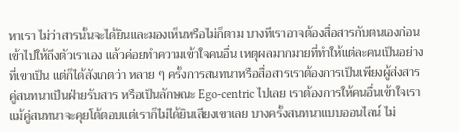หาเรา ไม่ว่าสารนั้นจะได้ยินและมองเห็นหรือไม่ก็ตาม บางทีเราอาจต้องสื่อสารกับตนเองก่อน เข้าไปให้ถึงตัวเราเอง แล้วค่อยทำความเข้าใจคนอื่น เหตุผลมากมายที่ทำให้แต่ละคนเป็นอย่างที่เขาเป็น แต่ก็ได้สังเกตว่า หลาย ๆ ครั้งการสนทนาหรือสื่อสารเราต้องการเป็นเพียงผู้ส่งสาร คู่สนทนาเป็นฝ่ายรับสาร หรือเป็นลักษณะ Ego-centric ไปเลย เราต้องการให้คนอื่นเข้าใจเรา แม้คู่สนทนาจะคุยโต้ตอบแต่เราก็ไม่ได้ยินเสียงเขาเลย บางครั้งสนทนาแบบออนไลน์ ไม่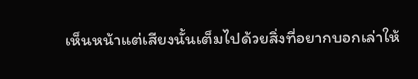เห็นหน้าแต่เสียงนั้นเต็มไปด้วยสิ่งที่อยากบอกเล่าให้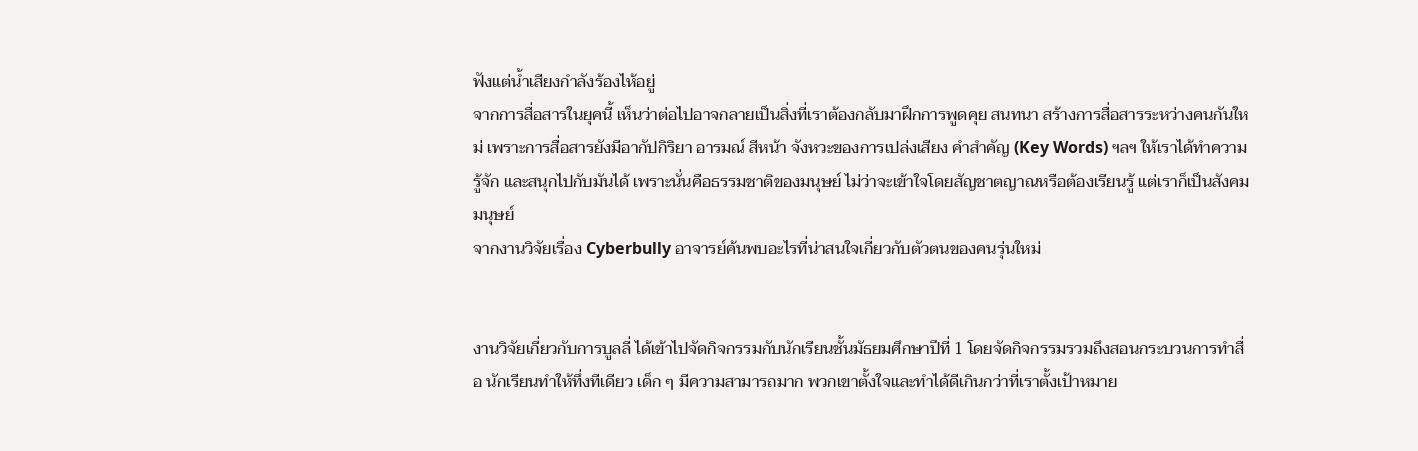ฟังแต่น้ำเสียงกำลังร้องไห้อยู่
จากการสื่อสารในยุคนี้ เห็นว่าต่อไปอาจกลายเป็นสิ่งที่เราต้องกลับมาฝึกการพูดคุย สนทนา สร้างการสื่อสารระหว่างคนกันใหม่ เพราะการสื่อสารยังมีอากัปกิริยา อารมณ์ สีหน้า จังหวะของการเปล่งเสียง คำสำคัญ (Key Words) ฯลฯ ให้เราได้ทำความรู้จัก และสนุกไปกับมันได้ เพราะนั่นคือธรรมชาติของมนุษย์ ไม่ว่าจะเข้าใจโดยสัญชาตญาณหรือต้องเรียนรู้ แต่เราก็เป็นสังคมมนุษย์
จากงานวิจัยเรื่อง Cyberbully อาจารย์ค้นพบอะไรที่น่าสนใจเกี่ยวกับตัวตนของคนรุ่นใหม่


งานวิจัยเกี่ยวกับการบูลลี่ ได้เข้าไปจัดกิจกรรมกับนักเรียนชั้นมัธยมศึกษาปีที่ 1 โดยจัดกิจกรรมรวมถึงสอนกระบวนการทำสื่อ นักเรียนทำให้ทึ่งทีเดียว เด็ก ๆ มีความสามารถมาก พวกเขาตั้งใจและทำได้ดีเกินกว่าที่เราตั้งเป้าหมาย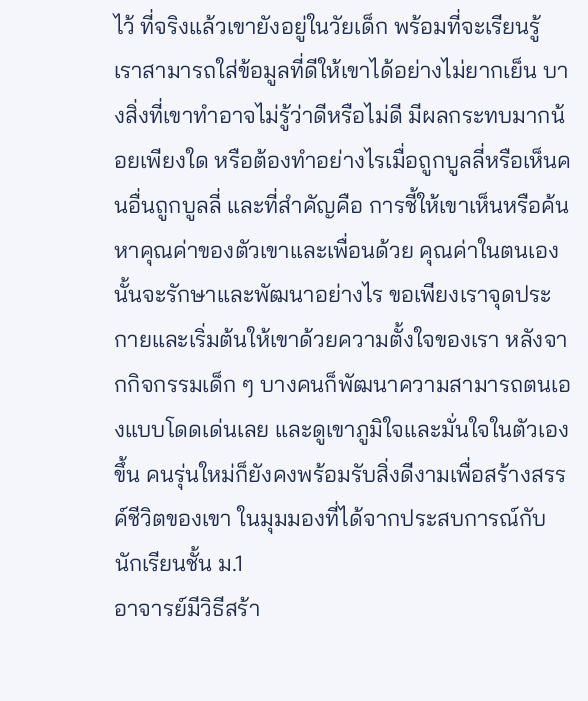ไว้ ที่จริงแล้วเขายังอยู่ในวัยเด็ก พร้อมที่จะเรียนรู้ เราสามารถใส่ข้อมูลที่ดีให้เขาได้อย่างไม่ยากเย็น บางสิ่งที่เขาทำอาจไม่รู้ว่าดีหรือไม่ดี มีผลกระทบมากน้อยเพียงใด หรือต้องทำอย่างไรเมื่อถูกบูลลี่หรือเห็นคนอื่นถูกบูลลี่ และที่สำคัญคือ การชี้ให้เขาเห็นหรือค้นหาคุณค่าของตัวเขาและเพื่อนด้วย คุณค่าในตนเองนั้นจะรักษาและพัฒนาอย่างไร ขอเพียงเราจุดประกายและเริ่มต้นให้เขาด้วยความตั้งใจของเรา หลังจากกิจกรรมเด็ก ๆ บางคนก็พัฒนาความสามารถตนเองแบบโดดเด่นเลย และดูเขาภูมิใจและมั่นใจในตัวเองขึ้น คนรุ่นใหม่ก็ยังคงพร้อมรับสิ่งดีงามเพื่อสร้างสรรค์ชีวิตของเขา ในมุมมองที่ได้จากประสบการณ์กับนักเรียนชั้น ม.1
อาจารย์มีวิธีสร้า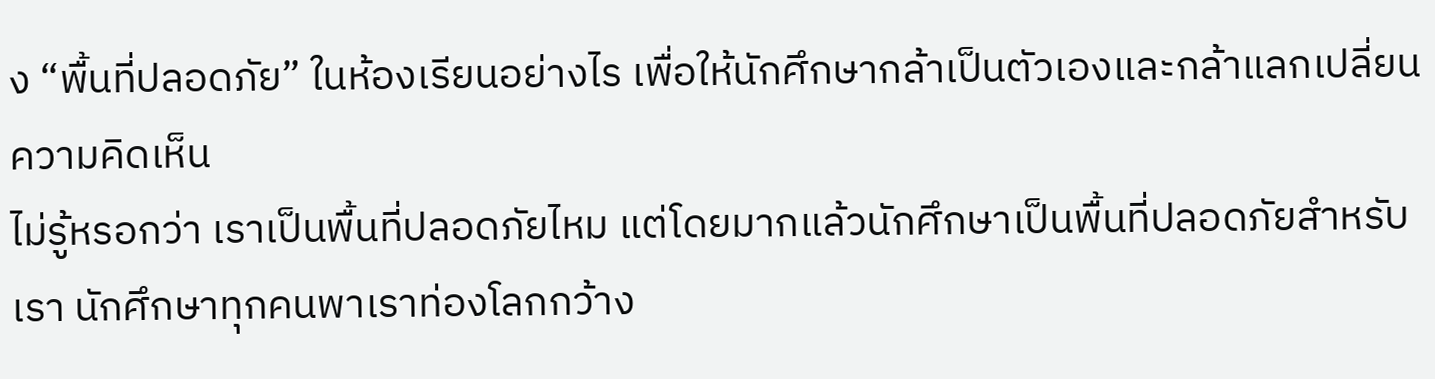ง “พื้นที่ปลอดภัย” ในห้องเรียนอย่างไร เพื่อให้นักศึกษากล้าเป็นตัวเองและกล้าแลกเปลี่ยนความคิดเห็น
ไม่รู้หรอกว่า เราเป็นพื้นที่ปลอดภัยไหม แต่โดยมากแล้วนักศึกษาเป็นพื้นที่ปลอดภัยสำหรับเรา นักศึกษาทุกคนพาเราท่องโลกกว้าง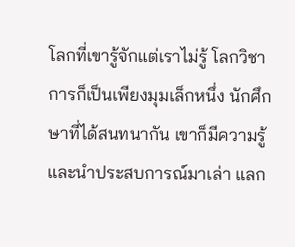โลกที่เขารู้จักแต่เราไม่รู้ โลกวิชาการก็เป็นเพียงมุมเล็กหนึ่ง นักศึกษาที่ได้สนทนากัน เขาก็มีความรู้ และนำประสบการณ์มาเล่า แลก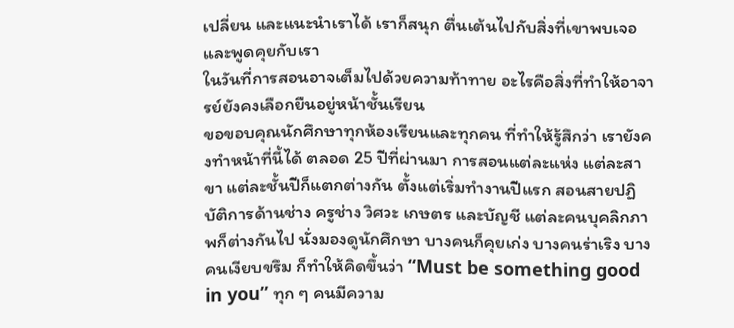เปลี่ยน และแนะนำเราได้ เราก็สนุก ตื่นเต้นไปกับสิ่งที่เขาพบเจอและพูดคุยกับเรา
ในวันที่การสอนอาจเต็มไปด้วยความท้าทาย อะไรคือสิ่งที่ทำให้อาจารย์ยังคงเลือกยืนอยู่หน้าชั้นเรียน
ขอขอบคุณนักศึกษาทุกห้องเรียนและทุกคน ที่ทำให้รู้สึกว่า เรายังคงทำหน้าที่นี้ได้ ตลอด 25 ปีที่ผ่านมา การสอนแต่ละแห่ง แต่ละสาขา แต่ละชั้นปีก็แตกต่างกัน ตั้งแต่เริ่มทำงานปีแรก สอนสายปฏิบัติการด้านช่าง ครูช่าง วิศวะ เกษตร และบัญชี แต่ละคนบุคลิกภาพก็ต่างกันไป นั่งมองดูนักศึกษา บางคนก็คุยเก่ง บางคนร่าเริง บางคนเงียบขรึม ก็ทำให้คิดขึ้นว่า “Must be something good in you” ทุก ๆ คนมีความ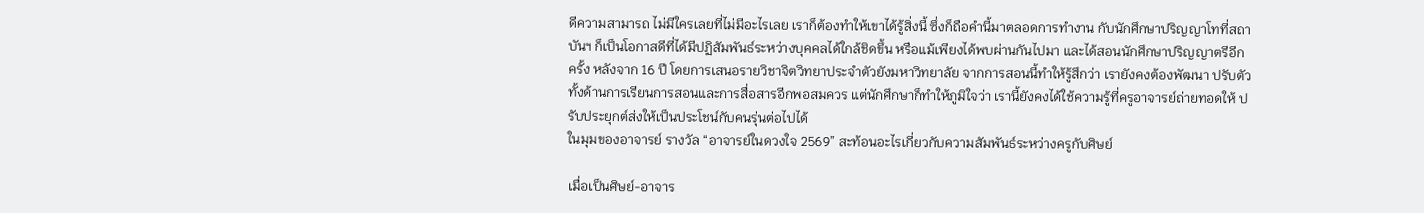ดีความสามารถ ไม่มีใครเลยที่ไม่มีอะไรเลย เราก็ต้องทำให้เขาได้รู้สิ่งนี้ ซึ่งก็ถือคำนี้มาตลอดการทำงาน กับนักศึกษาปริญญาโทที่สถาบันฯ ก็เป็นโอกาสดีที่ได้มีปฏิสัมพันธ์ระหว่างบุคคลได้ใกล้ชิดขึ้น หรือแม้เพียงได้พบผ่านกันไปมา และได้สอนนักศึกษาปริญญาตรีอีกครั้ง หลังจาก 16 ปี โดยการเสนอรายวิชาจิตวิทยาประจำตัวยังมหาวิทยาลัย จากการสอนนี้ทำให้รู้สึกว่า เรายังคงต้องพัฒนา ปรับตัวทั้งด้านการเรียนการสอนและการสื่อสารอีกพอสมควร แต่นักศึกษาก็ทำให้ภูมิใจว่า เรานี้ยังคงได้ใช้ความรู้ที่ครูอาจารย์ถ่ายทอดให้ ปรับประยุกต์ส่งให้เป็นประโชน์กับคนรุ่นต่อไปได้
ในมุมของอาจารย์ รางวัล “อาจารย์ในดวงใจ 2569” สะท้อนอะไรเกี่ยวกับความสัมพันธ์ระหว่างครูกับศิษย์

เมื่อเป็นศิษย์-อาจาร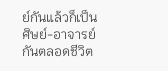ย์กันแล้วก็เป็นศิษย์-อาจารย์กันตลอดชีวิต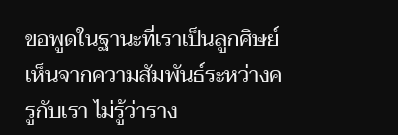ขอพูดในฐานะที่เราเป็นลูกศิษย์เห็นจากความสัมพันธ์ระหว่างครูกับเรา ไม่รู้ว่าราง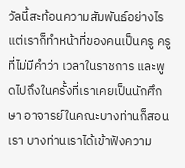วัลนี้สะท้อนความสัมพันธ์อย่างไร แต่เราก็ทำหน้าที่ของคนเป็นครู ครูที่ไม่มีคำว่า เวลาในราชการ และพูดไปถึงในครั้งที่เราเคยเป็นนักศึกษา อาจารย์ในคณะบางท่านก็สอนเรา บางท่านเราได้เข้าฟังความ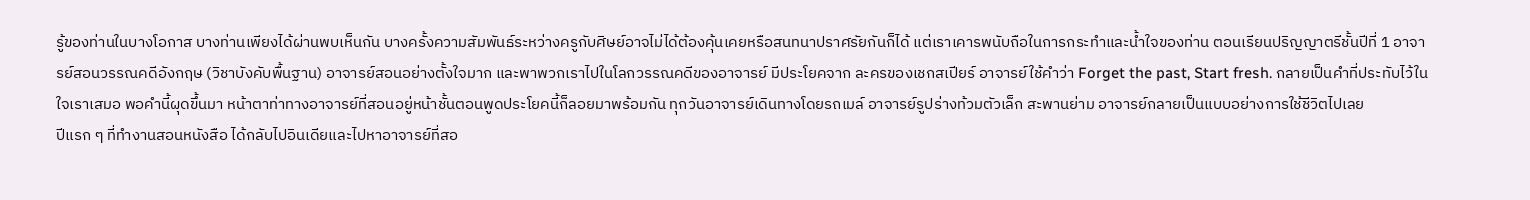รู้ของท่านในบางโอกาส บางท่านเพียงได้ผ่านพบเห็นกัน บางครั้งความสัมพันธ์ระหว่างครูกับศิษย์อาจไม่ได้ต้องคุ้นเคยหรือสนทนาปราศรัยกันก็ได้ แต่เราเคารพนับถือในการกระทำและน้ำใจของท่าน ตอนเรียนปริญญาตรีชั้นปีที่ 1 อาจารย์สอนวรรณคดีอังกฤษ (วิชาบังคับพื้นฐาน) อาจารย์สอนอย่างตั้งใจมาก และพาพวกเราไปในโลกวรรณคดีของอาจารย์ มีประโยคจาก ละครของเชกสเปียร์ อาจารย์ใช้คำว่า Forget the past, Start fresh. กลายเป็นคำที่ประทับไว้ในใจเราเสมอ พอคำนี้ผุดขึ้นมา หน้าตาท่าทางอาจารย์ที่สอนอยู่หน้าชั้นตอนพูดประโยคนี้ก็ลอยมาพร้อมกัน ทุกวันอาจารย์เดินทางโดยรถเมล์ อาจารย์รูปร่างท้วมตัวเล็ก สะพานย่าม อาจารย์กลายเป็นแบบอย่างการใช้ชีวิตไปเลย
ปีแรก ๆ ที่ทำงานสอนหนังสือ ได้กลับไปอินเดียและไปหาอาจารย์ที่สอ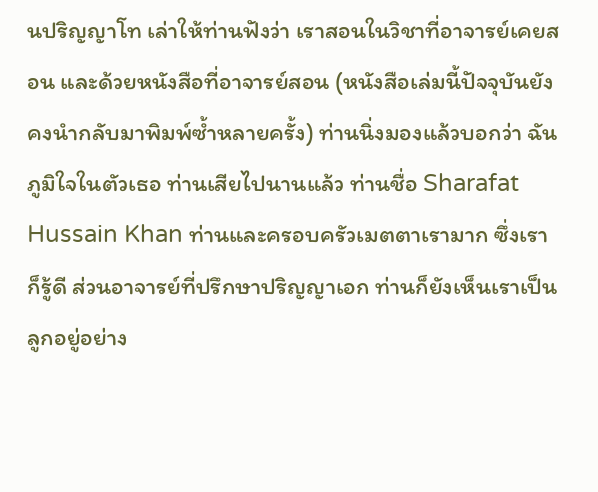นปริญญาโท เล่าให้ท่านฟังว่า เราสอนในวิชาที่อาจารย์เคยสอน และด้วยหนังสือที่อาจารย์สอน (หนังสือเล่มนี้ปัจจุบันยังคงนำกลับมาพิมพ์ซ้ำหลายครั้ง) ท่านนิ่งมองแล้วบอกว่า ฉันภูมิใจในตัวเธอ ท่านเสียไปนานแล้ว ท่านชื่อ Sharafat Hussain Khan ท่านและครอบครัวเมตตาเรามาก ซึ่งเราก็รู้ดี ส่วนอาจารย์ที่ปรึกษาปริญญาเอก ท่านก็ยังเห็นเราเป็นลูกอยู่อย่าง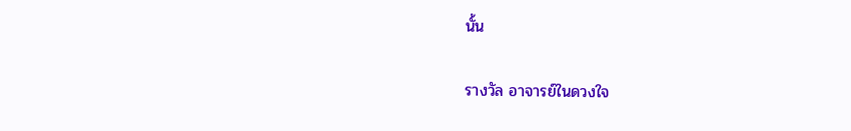นั้น

รางวัล อาจารย์ในดวงใจ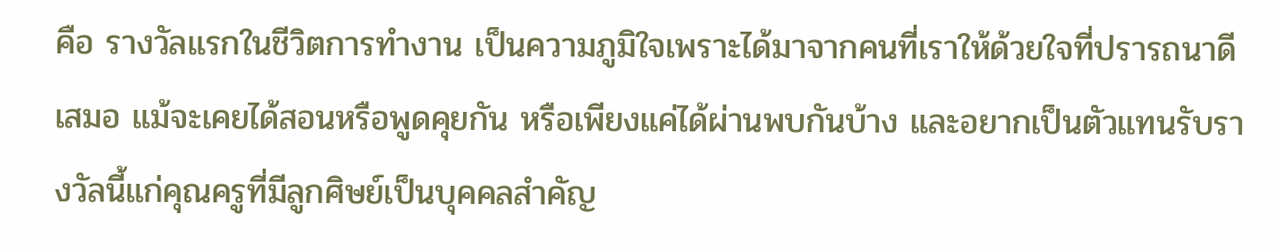คือ รางวัลแรกในชีวิตการทำงาน เป็นความภูมิใจเพราะได้มาจากคนที่เราให้ด้วยใจที่ปรารถนาดีเสมอ แม้จะเคยได้สอนหรือพูดคุยกัน หรือเพียงแค่ได้ผ่านพบกันบ้าง และอยากเป็นตัวแทนรับรางวัลนี้แก่คุณครูที่มีลูกศิษย์เป็นบุคคลสำคัญ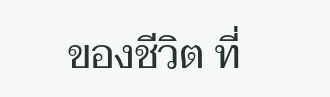ของชีวิต ที่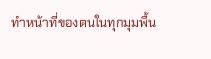ทำหน้าที่ของตนในทุกมุมพื้น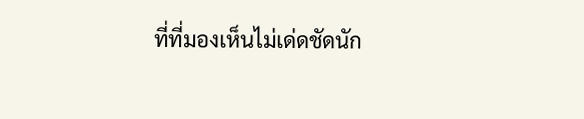ที่ที่มองเห็นไม่เด่ดชัดนัก